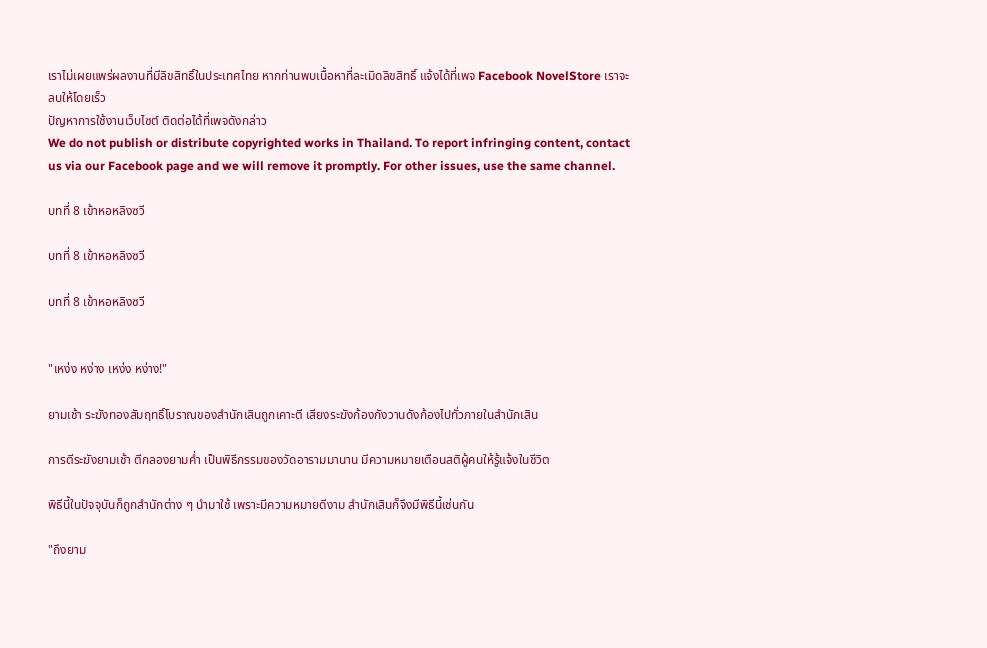เราไม่เผยแพร่ผลงานที่มีลิขสิทธิ์ในประเทศไทย หากท่านพบเนื้อหาที่ละเมิดลิขสิทธิ์ แจ้งได้ที่เพจ Facebook NovelStore เราจะลบให้โดยเร็ว
ปัญหาการใช้งานเว็บไซต์ ติดต่อได้ที่เพจดังกล่าว
We do not publish or distribute copyrighted works in Thailand. To report infringing content, contact us via our Facebook page and we will remove it promptly. For other issues, use the same channel.

บทที่ 8 เข้าหอหลิงซวี

บทที่ 8 เข้าหอหลิงซวี

บทที่ 8 เข้าหอหลิงซวี


"เหง่ง หง่าง เหง่ง หง่าง!"

ยามเช้า ระฆังทองสัมฤทธิ์โบราณของสำนักเสินถูกเคาะตี เสียงระฆังก้องกังวานดังก้องไปทั่วภายในสำนักเสิน

การตีระฆังยามเช้า ตีกลองยามค่ำ เป็นพิธีกรรมของวัดอารามมานาน มีความหมายเตือนสติผู้คนให้รู้แจ้งในชีวิต

พิธีนี้ในปัจจุบันก็ถูกสำนักต่าง ๆ นำมาใช้ เพราะมีความหมายดีงาม สำนักเสินก็จึงมีพิธีนี้เช่นกัน

"ถึงยาม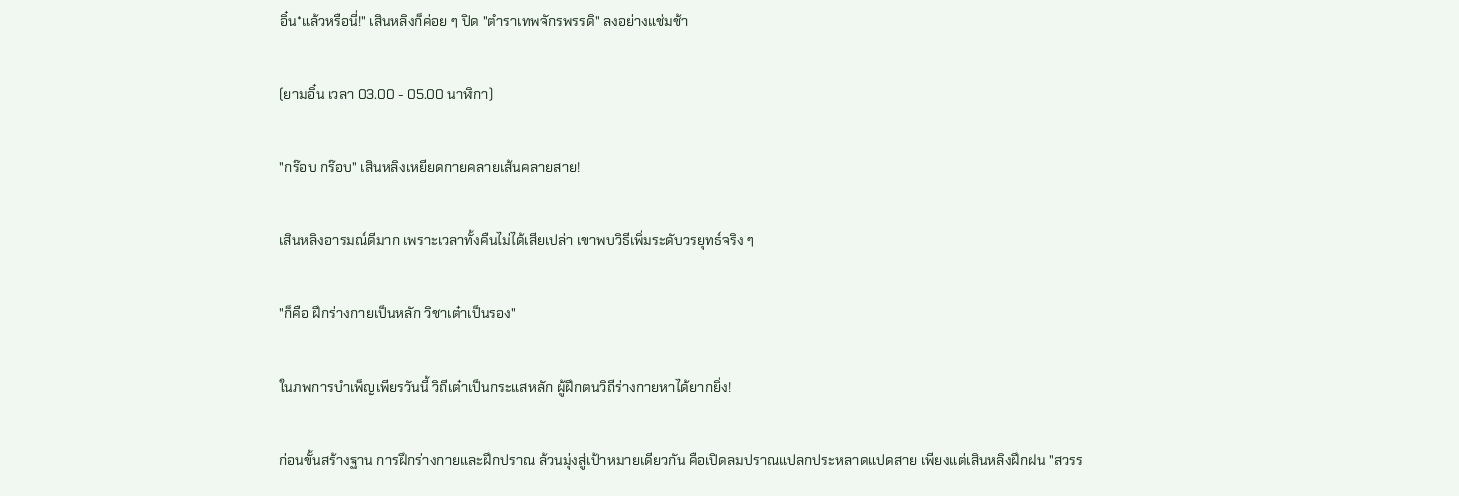อิ๋น*แล้วหรือนี่!" เสินหลิงก็ค่อย ๆ ปิด "ตำราเทพจักรพรรดิ" ลงอย่างแช่มช้า

(ยามอิ๋น เวลา 03.00 - 05.00 นาฬิกา)

"กร๊อบ กร๊อบ" เสินหลิงเหยียดกายคลายเส้นคลายสาย!

เสินหลิงอารมณ์ดีมาก เพราะเวลาทั้งคืนไม่ได้เสียเปล่า เขาพบวิธีเพิ่มระดับวรยุทธ์จริง ๆ

"ก็คือ ฝึกร่างกายเป็นหลัก วิชาเต๋าเป็นรอง"

ในภพการบำเพ็ญเพียรวันนี้ วิถีเต๋าเป็นกระแสหลัก ผู้ฝึกตนวิถีร่างกายหาได้ยากยิ่ง!

ก่อนขั้นสร้างฐาน การฝึกร่างกายและฝึกปราณ ล้วนมุ่งสู่เป้าหมายเดียวกัน คือเปิดลมปราณแปลกประหลาดแปดสาย เพียงแต่เสินหลิงฝึกฝน "สวรร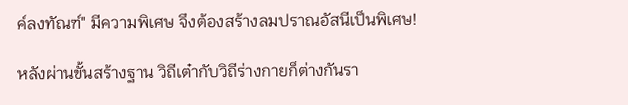ค์ลงทัณฑ์" มีความพิเศษ จึงต้องสร้างลมปราณอัสนีเป็นพิเศษ!

หลังผ่านขั้นสร้างฐาน วิถีเต๋ากับวิถีร่างกายก็ต่างกันรา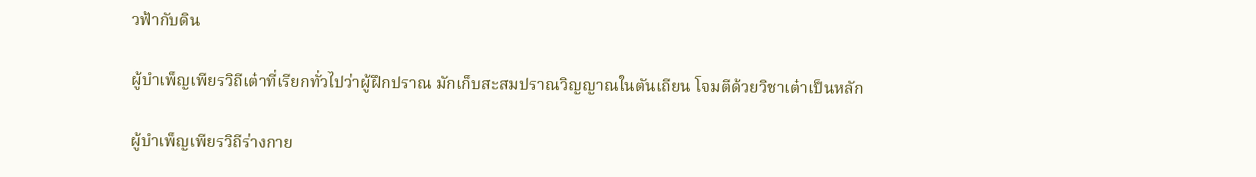วฟ้ากับดิน

ผู้บำเพ็ญเพียรวิถีเต๋าที่เรียกทั่วไปว่าผู้ฝึกปราณ มักเก็บสะสมปราณวิญญาณในตันเถียน โจมตีด้วยวิชาเต๋าเป็นหลัก

ผู้บำเพ็ญเพียรวิถีร่างกาย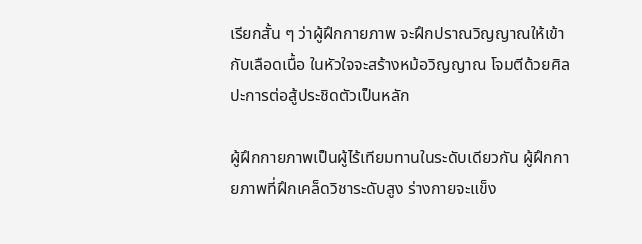เรียกสั้น ๆ ว่าผู้ฝึกกายภาพ จะฝึกปราณวิญญาณให้เข้ากับเลือดเนื้อ ในหัวใจจะสร้างหม้อวิญญาณ โจมตีด้วยศิลปะการต่อสู้ประชิดตัวเป็นหลัก

ผู้ฝึกกายภาพเป็นผู้ไร้เทียมทานในระดับเดียวกัน ผู้ฝึกกายภาพที่ฝึกเคล็ดวิชาระดับสูง ร่างกายจะแข็ง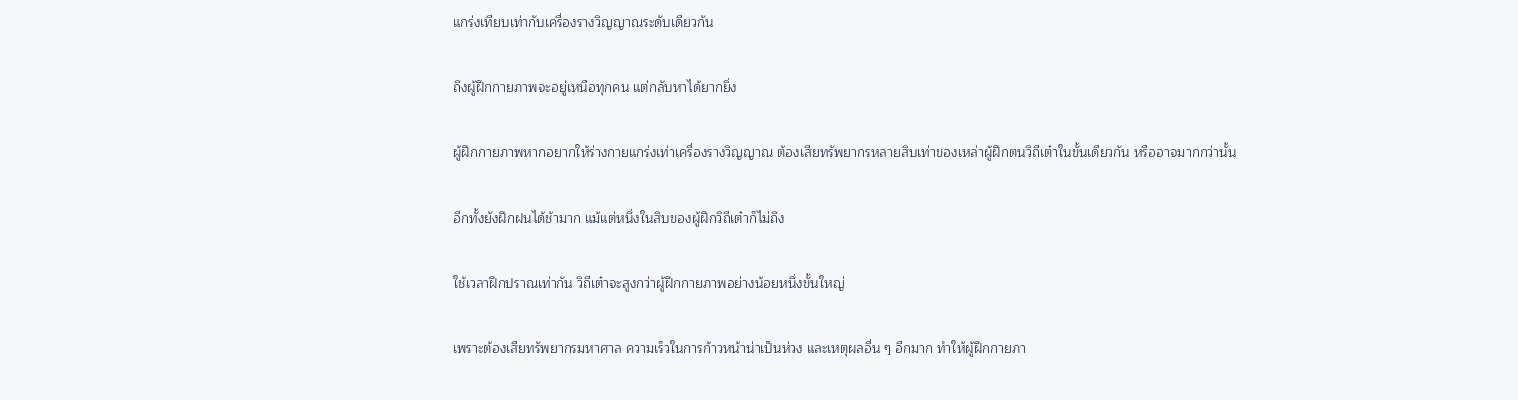แกร่งเทียบเท่ากับเครื่องรางวิญญาณระดับเดียวกัน

ถึงผู้ฝึกกายภาพจะอยู่เหนือทุกคน แต่กลับหาได้ยากยิ่ง

ผู้ฝึกกายภาพหากอยากให้ร่างกายแกร่งเท่าเครื่องรางวิญญาณ ต้องเสียทรัพยากรหลายสิบเท่าของเหล่าผู้ฝึกตนวิถีเต๋าในขั้นเดียวกัน หรืออาจมากกว่านั้น

อีกทั้งยังฝึกฝนได้ช้ามาก แม้แต่หนึ่งในสิบของผู้ฝึกวิถีเต๋าก็ไม่ถึง

ใช้เวลาฝึกปราณเท่ากัน วิถีเต๋าจะสูงกว่าผู้ฝึกกายภาพอย่างน้อยหนึ่งขั้นใหญ่

เพราะต้องเสียทรัพยากรมหาศาล ความเร็วในการก้าวหน้าน่าเป็นห่วง และเหตุผลอื่น ๆ อีกมาก ทำให้ผู้ฝึกกายภา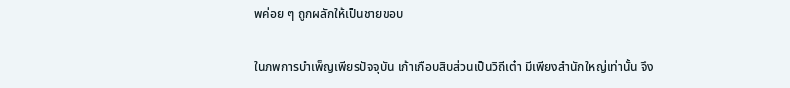พค่อย ๆ ถูกผลักให้เป็นชายขอบ

ในภพการบำเพ็ญเพียรปัจจุบัน เก้าเกือบสิบส่วนเป็นวิถีเต๋า มีเพียงสำนักใหญ่เท่านั้น จึง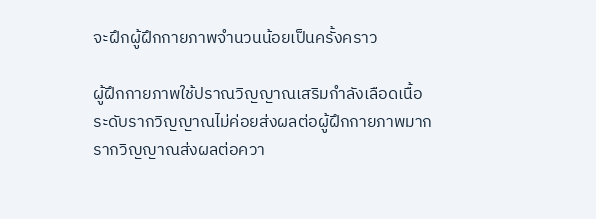จะฝึกผู้ฝึกกายภาพจำนวนน้อยเป็นครั้งคราว

ผู้ฝึกกายภาพใช้ปราณวิญญาณเสริมกำลังเลือดเนื้อ ระดับรากวิญญาณไม่ค่อยส่งผลต่อผู้ฝึกกายภาพมาก รากวิญญาณส่งผลต่อควา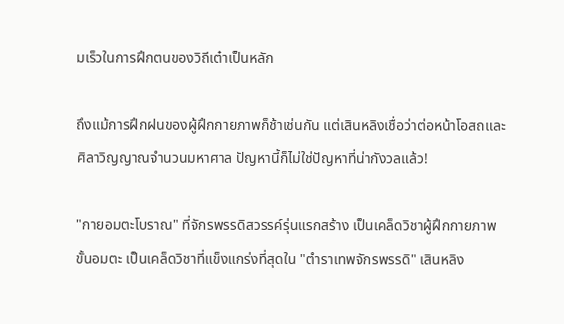มเร็วในการฝึกตนของวิถีเต๋าเป็นหลัก

ถึงแม้การฝึกฝนของผู้ฝึกกายภาพก็ช้าเช่นกัน แต่เสินหลิงเชื่อว่าต่อหน้าโอสถและศิลาวิญญาณจำนวนมหาศาล ปัญหานี้ก็ไม่ใช่ปัญหาที่น่ากังวลแล้ว!

"กายอมตะโบราณ" ที่จักรพรรดิสวรรค์รุ่นแรกสร้าง เป็นเคล็ดวิชาผู้ฝึกกายภาพขั้นอมตะ เป็นเคล็ดวิชาที่แข็งแกร่งที่สุดใน "ตำราเทพจักรพรรดิ" เสินหลิง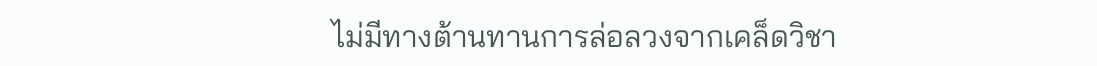ไม่มีทางต้านทานการล่อลวงจากเคล็ดวิชา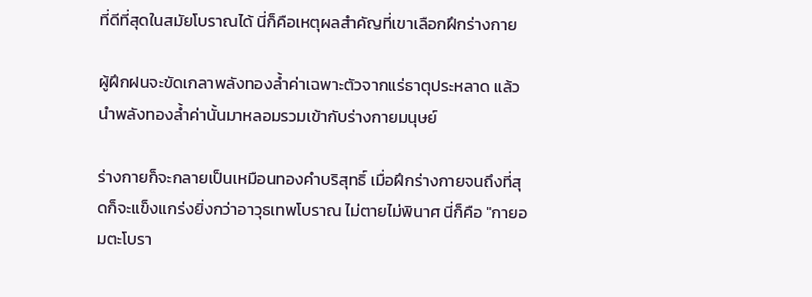ที่ดีที่สุดในสมัยโบราณได้ นี่ก็คือเหตุผลสำคัญที่เขาเลือกฝึกร่างกาย

ผู้ฝึกฝนจะขัดเกลาพลังทองล้ำค่าเฉพาะตัวจากแร่ธาตุประหลาด แล้วนำพลังทองล้ำค่านั้นมาหลอมรวมเข้ากับร่างกายมนุษย์

ร่างกายก็จะกลายเป็นเหมือนทองคำบริสุทธิ์ เมื่อฝึกร่างกายจนถึงที่สุดก็จะแข็งแกร่งยิ่งกว่าอาวุธเทพโบราณ ไม่ตายไม่พินาศ นี่ก็คือ "กายอมตะโบรา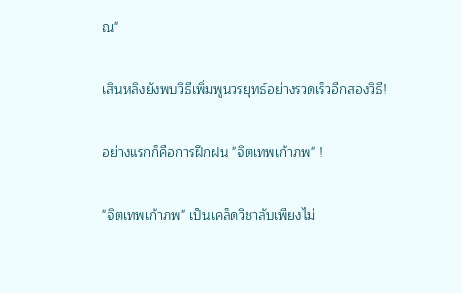ณ"

เสินหลิงยังพบวิธีเพิ่มพูนวรยุทธ์อย่างรวดเร็วอีกสองวิธี!

อย่างแรกก็คือการฝึกฝน "จิตเทพเก้าภพ" !

"จิตเทพเก้าภพ" เป็นเคล็ดวิชาลับเพียงไม่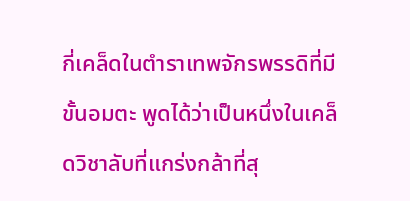กี่เคล็ดในตำราเทพจักรพรรดิที่มีขั้นอมตะ พูดได้ว่าเป็นหนึ่งในเคล็ดวิชาลับที่แกร่งกล้าที่สุ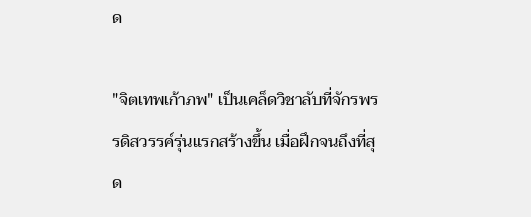ด

"จิตเทพเก้าภพ" เป็นเคล็ดวิชาลับที่จักรพรรดิสวรรค์รุ่นแรกสร้างขึ้น เมื่อฝึกจนถึงที่สุด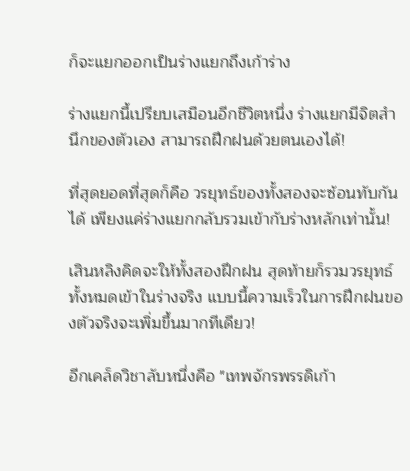ก็จะแยกออกเป็นร่างแยกถึงเก้าร่าง

ร่างแยกนี้เปรียบเสมือนอีกชีวิตหนึ่ง ร่างแยกมีจิตสำนึกของตัวเอง สามารถฝึกฝนด้วยตนเองได้!

ที่สุดยอดที่สุดก็คือ วรยุทธ์ของทั้งสองจะซ้อนทับกันได้ เพียงแค่ร่างแยกกลับรวมเข้ากับร่างหลักเท่านั้น!

เสินหลิงคิดจะให้ทั้งสองฝึกฝน สุดท้ายก็รวมวรยุทธ์ทั้งหมดเข้าในร่างจริง แบบนี้ความเร็วในการฝึกฝนของตัวจริงจะเพิ่มขึ้นมากทีเดียว!

อีกเคล็ดวิชาลับหนึ่งคือ "เทพจักรพรรดิเก้า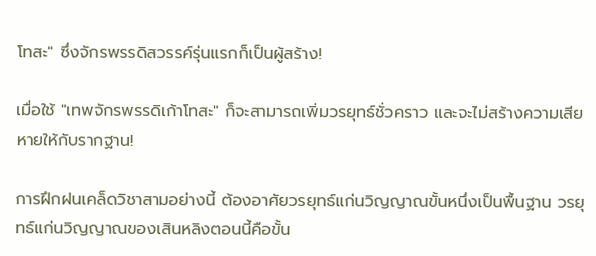โทสะ" ซึ่งจักรพรรดิสวรรค์รุ่นแรกก็เป็นผู้สร้าง!

เมื่อใช้ "เทพจักรพรรดิเก้าโทสะ" ก็จะสามารถเพิ่มวรยุทธ์ชั่วคราว และจะไม่สร้างความเสียหายให้กับรากฐาน!

การฝึกฝนเคล็ดวิชาสามอย่างนี้ ต้องอาศัยวรยุทธ์แก่นวิญญาณขั้นหนึ่งเป็นพื้นฐาน วรยุทธ์แก่นวิญญาณของเสินหลิงตอนนี้คือขั้น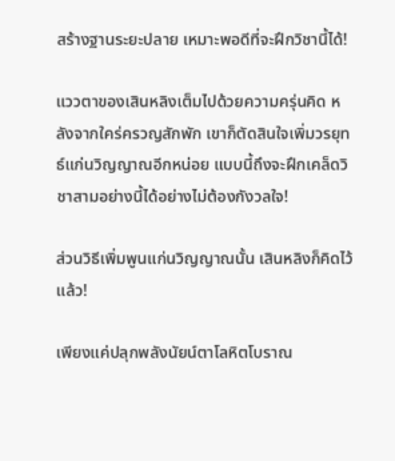สร้างฐานระยะปลาย เหมาะพอดีที่จะฝึกวิชานี้ได้!

แววตาของเสินหลิงเต็มไปด้วยความครุ่นคิด หลังจากใคร่ครวญสักพัก เขาก็ตัดสินใจเพิ่มวรยุทธ์แก่นวิญญาณอีกหน่อย แบบนี้ถึงจะฝึกเคล็ดวิชาสามอย่างนี้ได้อย่างไม่ต้องกังวลใจ!

ส่วนวิธีเพิ่มพูนแก่นวิญญาณนั้น เสินหลิงก็คิดไว้แล้ว!

เพียงแค่ปลุกพลังนัยน์ตาโลหิตโบราณ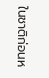ในชาติก่อนห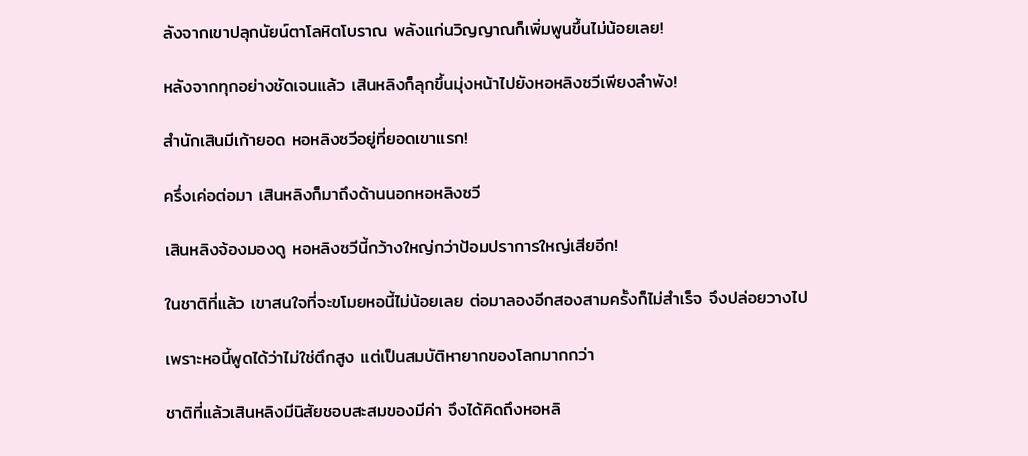ลังจากเขาปลุกนัยน์ตาโลหิตโบราณ พลังแก่นวิญญาณก็เพิ่มพูนขึ้นไม่น้อยเลย!

หลังจากทุกอย่างชัดเจนแล้ว เสินหลิงก็ลุกขึ้นมุ่งหน้าไปยังหอหลิงซวีเพียงลำพัง!

สำนักเสินมีเก้ายอด หอหลิงซวีอยู่ที่ยอดเขาแรก!

ครึ่งเค่อต่อมา เสินหลิงก็มาถึงด้านนอกหอหลิงซวี

เสินหลิงจ้องมองดู หอหลิงซวีนี้กว้างใหญ่กว่าป้อมปราการใหญ่เสียอีก!

ในชาติที่แล้ว เขาสนใจที่จะขโมยหอนี้ไม่น้อยเลย ต่อมาลองอีกสองสามครั้งก็ไม่สำเร็จ จึงปล่อยวางไป

เพราะหอนี้พูดได้ว่าไม่ใช่ตึกสูง แต่เป็นสมบัติหายากของโลกมากกว่า

ชาติที่แล้วเสินหลิงมีนิสัยชอบสะสมของมีค่า จึงได้คิดถึงหอหลิ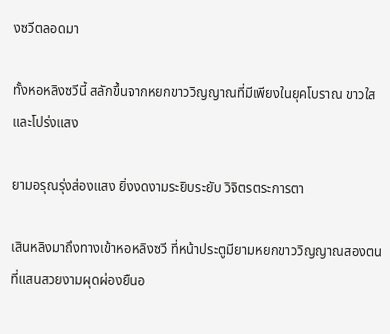งซวีตลอดมา

ทั้งหอหลิงซวีนี้ สลักขึ้นจากหยกขาววิญญาณที่มีเพียงในยุคโบราณ ขาวใสและโปร่งแสง

ยามอรุณรุ่งส่องแสง ยิ่งงดงามระยิบระยับ วิจิตรตระการตา

เสินหลิงมาถึงทางเข้าหอหลิงซวี ที่หน้าประตูมียามหยกขาววิญญาณสองตนที่แสนสวยงามผุดผ่องยืนอ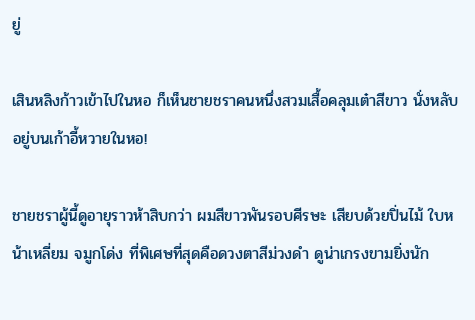ยู่

เสินหลิงก้าวเข้าไปในหอ ก็เห็นชายชราคนหนึ่งสวมเสื้อคลุมเต๋าสีขาว นั่งหลับอยู่บนเก้าอี้หวายในหอ!

ชายชราผู้นี้ดูอายุราวห้าสิบกว่า ผมสีขาวพันรอบศีรษะ เสียบด้วยปิ่นไม้ ใบหน้าเหลี่ยม จมูกโด่ง ที่พิเศษที่สุดคือดวงตาสีม่วงดำ ดูน่าเกรงขามยิ่งนัก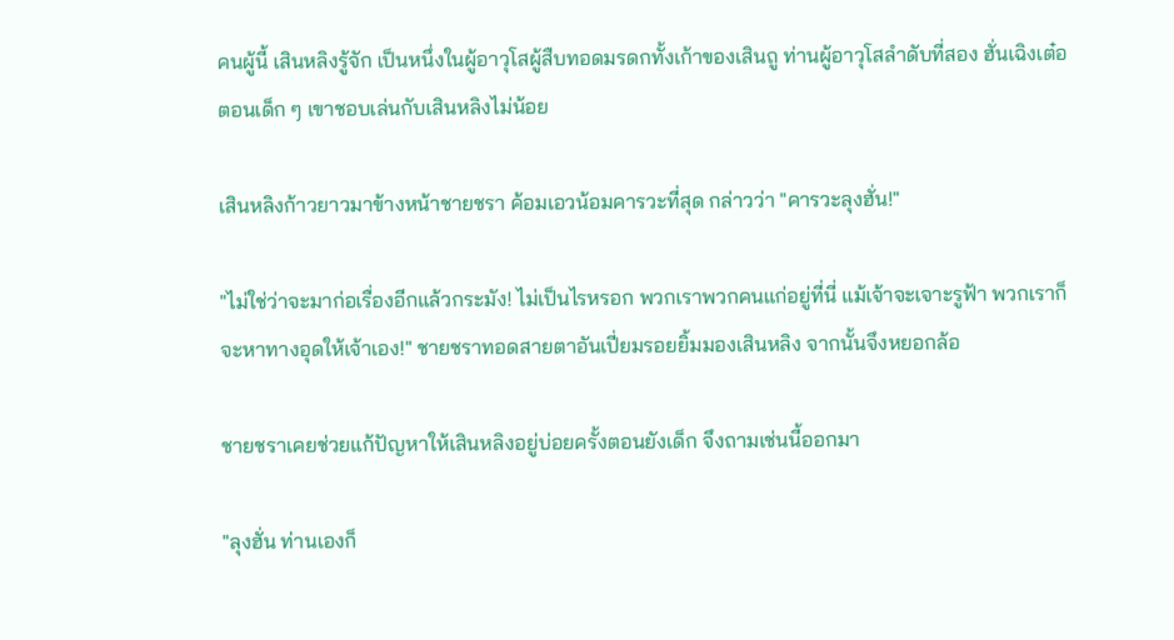คนผู้นี้ เสินหลิงรู้จัก เป็นหนึ่งในผู้อาวุโสผู้สืบทอดมรดกทั้งเก้าของเสินถู ท่านผู้อาวุโสลำดับที่สอง ฮั่นเฉิงเต๋อ ตอนเด็ก ๆ เขาชอบเล่นกับเสินหลิงไม่น้อย

เสินหลิงก้าวยาวมาข้างหน้าชายชรา ค้อมเอวน้อมคารวะที่สุด กล่าวว่า "คารวะลุงฮั่น!"

"ไม่ใช่ว่าจะมาก่อเรื่องอีกแล้วกระมัง! ไม่เป็นไรหรอก พวกเราพวกคนแก่อยู่ที่นี่ แม้เจ้าจะเจาะรูฟ้า พวกเราก็จะหาทางอุดให้เจ้าเอง!" ชายชราทอดสายตาอันเปี่ยมรอยยิ้มมองเสินหลิง จากนั้นจึงหยอกล้อ

ชายชราเคยช่วยแก้ปัญหาให้เสินหลิงอยู่บ่อยครั้งตอนยังเด็ก จึงถามเช่นนี้ออกมา

"ลุงฮั่น ท่านเองก็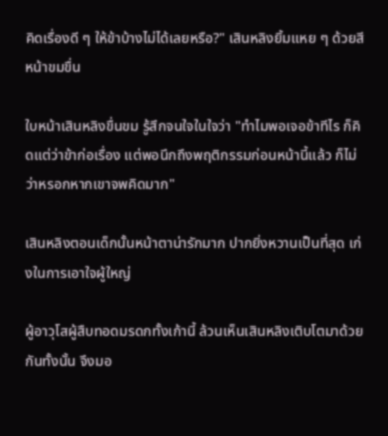คิดเรื่องดี ๆ ให้ข้าบ้างไม่ได้เลยหรือ?" เสินหลิงยิ้มแหย ๆ ด้วยสีหน้าขมขื่น

ใบหน้าเสินหลิงขื่นขม รู้สึกจนใจในใจว่า "ทำไมพอเจอข้าทีไร ก็คิดแต่ว่าข้าก่อเรื่อง แต่พอนึกถึงพฤติกรรมก่อนหน้านี้แล้ว ก็ไม่ว่าหรอกหากเขาจพคิดมาก"

เสินหลิงตอนเด็กนั้นหน้าตาน่ารักมาก ปากยิ่งหวานเป็นที่สุด เก่งในการเอาใจผู้ใหญ่

ผู้อาวุโสผู้สืบทอดมรดกทั้งเก้านี้ ล้วนเห็นเสินหลิงเติบโตมาด้วยกันทั้งนั้น จึงมอ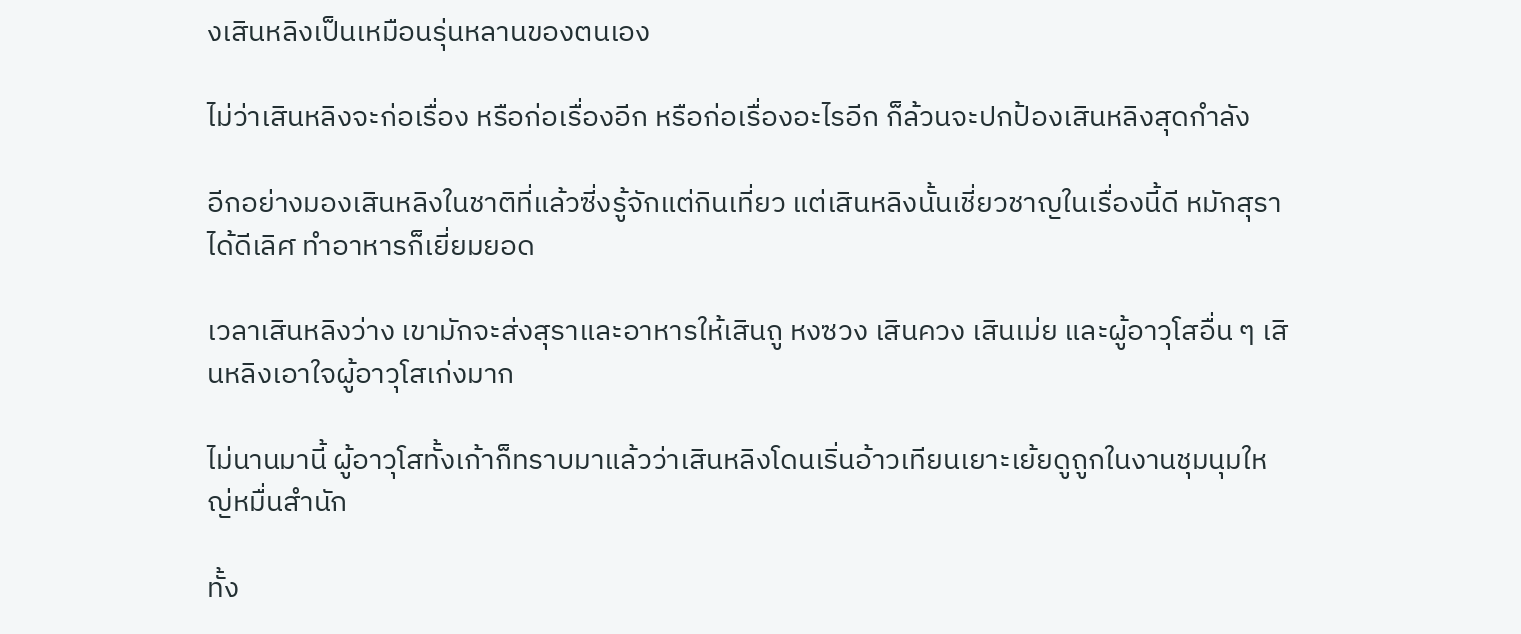งเสินหลิงเป็นเหมือนรุ่นหลานของตนเอง

ไม่ว่าเสินหลิงจะก่อเรื่อง หรือก่อเรื่องอีก หรือก่อเรื่องอะไรอีก ก็ล้วนจะปกป้องเสินหลิงสุดกำลัง

อีกอย่างมองเสินหลิงในชาติที่แล้วซี่งรู้จักแต่กินเที่ยว แต่เสินหลิงนั้นเชี่ยวชาญในเรื่องนี้ดี หมักสุราได้ดีเลิศ ทำอาหารก็เยี่ยมยอด

เวลาเสินหลิงว่าง เขามักจะส่งสุราและอาหารให้เสินถู หงซวง เสินควง เสินเม่ย และผู้อาวุโสอื่น ๆ เสินหลิงเอาใจผู้อาวุโสเก่งมาก

ไม่นานมานี้ ผู้อาวุโสทั้งเก้าก็ทราบมาแล้วว่าเสินหลิงโดนเริ่นอ้าวเทียนเยาะเย้ยดูถูกในงานชุมนุมใหญ่หมื่นสำนัก

ทั้ง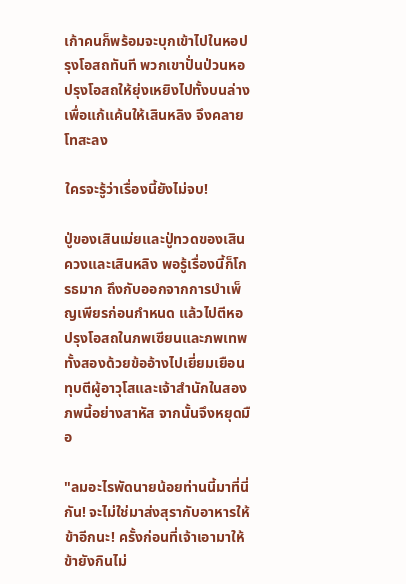เก้าคนก็พร้อมจะบุกเข้าไปในหอปรุงโอสถทันที พวกเขาปั่นป่วนหอปรุงโอสถให้ยุ่งเหยิงไปทั้งบนล่าง เพื่อแก้แค้นให้เสินหลิง จึงคลายโทสะลง

ใครจะรู้ว่าเรื่องนี้ยังไม่จบ!

ปู่ของเสินเม่ยและปู่ทวดของเสินควงและเสินหลิง พอรู้เรื่องนี้ก็โกรธมาก ถึงกับออกจากการบำเพ็ญเพียรก่อนกำหนด แล้วไปตีหอปรุงโอสถในภพเซียนและภพเทพทั้งสองด้วยข้ออ้างไปเยี่ยมเยือน ทุบตีผู้อาวุโสและเจ้าสำนักในสองภพนี้อย่างสาหัส จากนั้นจึงหยุดมือ

"ลมอะไรพัดนายน้อยท่านนี้มาที่นี่กัน! จะไม่ใช่มาส่งสุรากับอาหารให้ข้าอีกนะ! ครั้งก่อนที่เจ้าเอามาให้ ข้ายังกินไม่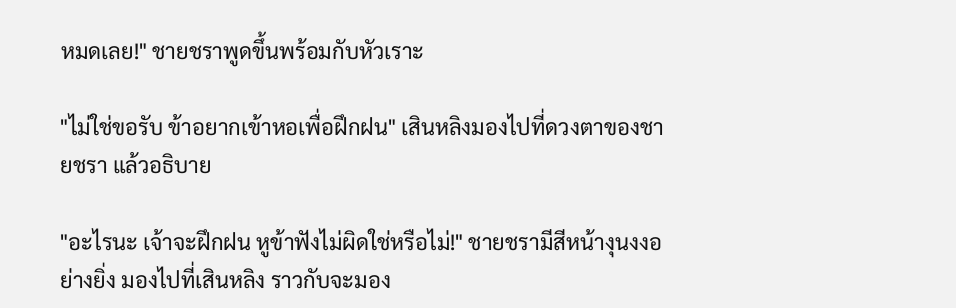หมดเลย!" ชายชราพูดขึ้นพร้อมกับหัวเราะ

"ไม่ใช่ขอรับ ข้าอยากเข้าหอเพื่อฝึกฝน" เสินหลิงมองไปที่ดวงตาของชายชรา แล้วอธิบาย

"อะไรนะ เจ้าจะฝึกฝน หูข้าฟังไม่ผิดใช่หรือไม่!" ชายชรามีสีหน้างุนงงอย่างยิ่ง มองไปที่เสินหลิง ราวกับจะมอง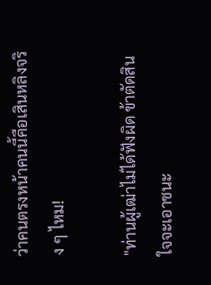ว่าคนตรงหน้าคนนี้คือเสินหลิงจริง ๆ ไหม!

"ท่านผู้เฒ่าไม่ได้ฟังผิด ข้าตัดสินใจจะเอาชนะ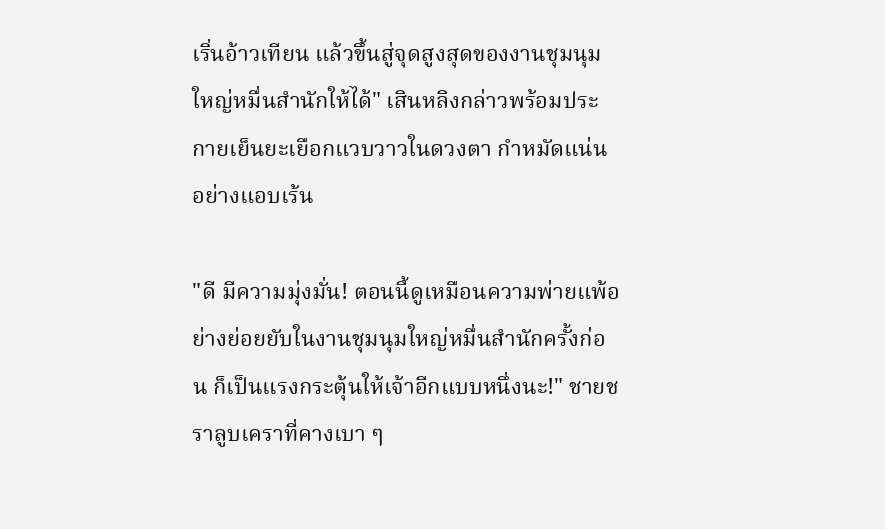เริ่นอ้าวเทียน แล้วขึ้นสู่จุดสูงสุดของงานชุมนุมใหญ่หมื่นสำนักให้ได้" เสินหลิงกล่าวพร้อมประกายเย็นยะเยือกแวบวาวในดวงตา กำหมัดแน่นอย่างแอบเร้น

"ดี มีความมุ่งมั่น! ตอนนี้ดูเหมือนความพ่ายแพ้อย่างย่อยยับในงานชุมนุมใหญ่หมื่นสำนักครั้งก่อน ก็เป็นแรงกระตุ้นให้เจ้าอีกแบบหนึ่งนะ!" ชายชราลูบเคราที่คางเบา ๆ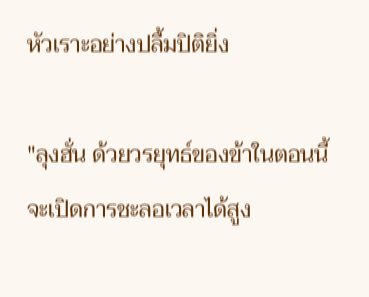หัวเราะอย่างปลื้มปิติยิ่ง

"ลุงฮั่น ด้วยวรยุทธ์ของข้าในตอนนี้ จะเปิดการชะลอเวลาได้สูง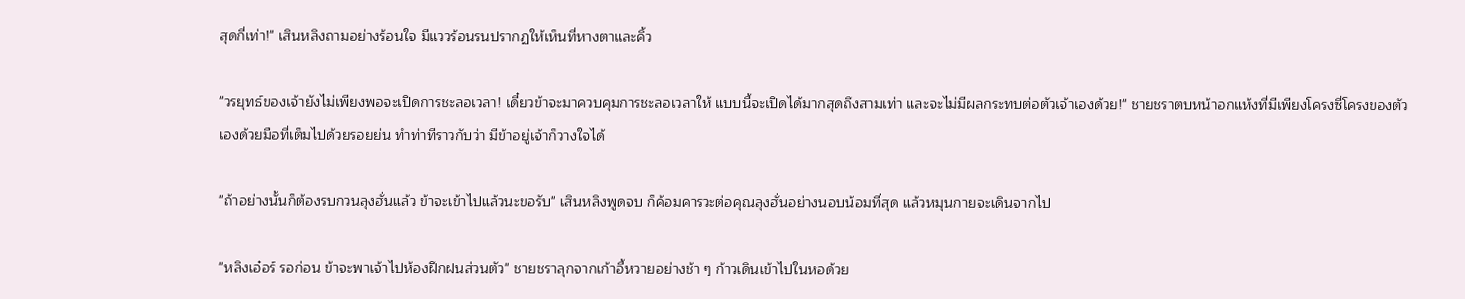สุดกี่เท่า!" เสินหลิงถามอย่างร้อนใจ มีแววร้อนรนปรากฏให้เห็นที่หางตาและคิ้ว

"วรยุทธ์ของเจ้ายังไม่เพียงพอจะเปิดการชะลอเวลา! เดี๋ยวข้าจะมาควบคุมการชะลอเวลาให้ แบบนี้จะเปิดได้มากสุดถึงสามเท่า และจะไม่มีผลกระทบต่อตัวเจ้าเองด้วย!" ชายชราตบหน้าอกแห้งที่มีเพียงโครงซี่โครงของตัวเองด้วยมือที่เต็มไปด้วยรอยย่น ทำท่าทีราวกับว่า มีข้าอยู่เจ้าก็วางใจได้

"ถ้าอย่างนั้นก็ต้องรบกวนลุงฮั่นแล้ว ข้าจะเข้าไปแล้วนะขอรับ" เสินหลิงพูดจบ ก็ค้อมคารวะต่อคุณลุงฮั่นอย่างนอบน้อมที่สุด แล้วหมุนกายจะเดินจากไป

"หลิงเอ๋อร์ รอก่อน ข้าจะพาเจ้าไปห้องฝึกฝนส่วนตัว" ชายชราลุกจากเก้าอี้หวายอย่างช้า ๆ ก้าวเดินเข้าไปในหอด้วย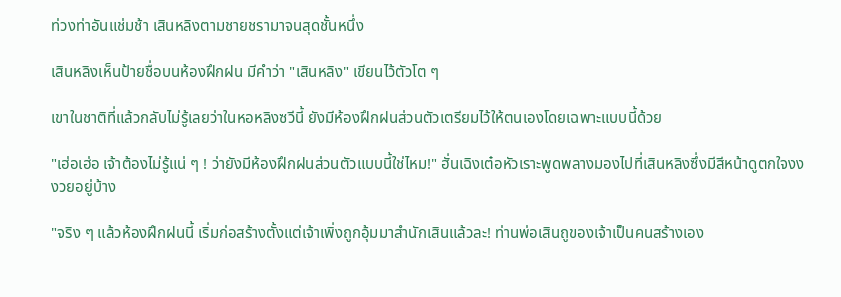ท่วงท่าอันแช่มช้า เสินหลิงตามชายชรามาจนสุดชั้นหนึ่ง

เสินหลิงเห็นป้ายชื่อบนห้องฝึกฝน มีคำว่า "เสินหลิง" เขียนไว้ตัวโต ๆ

เขาในชาติที่แล้วกลับไม่รู้เลยว่าในหอหลิงซวีนี้ ยังมีห้องฝึกฝนส่วนตัวเตรียมไว้ให้ตนเองโดยเฉพาะแบบนี้ด้วย

"เฮ่อเฮ่อ เจ้าต้องไม่รู้แน่ ๆ ! ว่ายังมีห้องฝึกฝนส่วนตัวแบบนี้ใช่ไหม!" ฮั่นเฉิงเต๋อหัวเราะพูดพลางมองไปที่เสินหลิงซึ่งมีสีหน้าดูตกใจงงงวยอยู่บ้าง

"จริง ๆ แล้วห้องฝึกฝนนี้ เริ่มก่อสร้างตั้งแต่เจ้าเพิ่งถูกอุ้มมาสำนักเสินแล้วละ! ท่านพ่อเสินถูของเจ้าเป็นคนสร้างเอง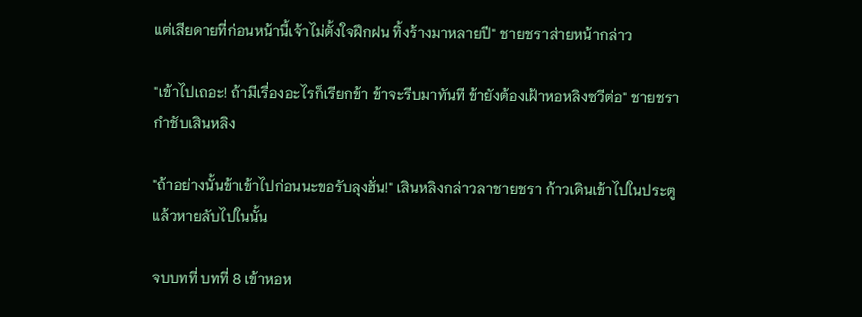แต่เสียดายที่ก่อนหน้านี้เจ้าไม่ตั้งใจฝึกฝน ทิ้งร้างมาหลายปี" ชายชราส่ายหน้ากล่าว

"เข้าไปเถอะ! ถ้ามีเรื่องอะไรก็เรียกข้า ข้าจะรีบมาทันที ข้ายังต้องเฝ้าหอหลิงซวีต่อ" ชายชรากำชับเสินหลิง

"ถ้าอย่างนั้นข้าเข้าไปก่อนนะขอรับลุงฮั่น!" เสินหลิงกล่าวลาชายชรา ก้าวเดินเข้าไปในประตู แล้วหายลับไปในนั้น

จบบทที่ บทที่ 8 เข้าหอห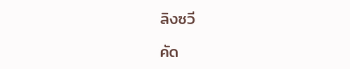ลิงซวี

คัด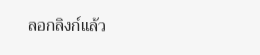ลอกลิงก์แล้ว